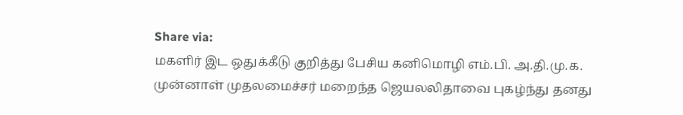Share via:
மகளிர் இட ஒதுக்கீடு குறித்து பேசிய கனிமொழி எம்.பி. அ.தி.மு.க. முன்னாள் முதலமைச்சர் மறைந்த ஜெயலலிதாவை புகழ்ந்து தனது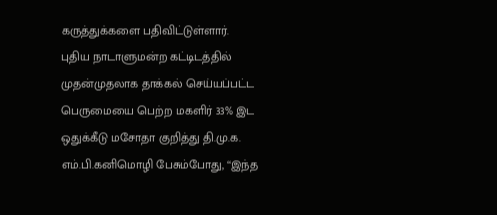கருத்துக்களை பதிவிட்டுள்ளார்.
புதிய நாடாளுமன்ற கட்டிடத்தில் முதன்முதலாக தாக்கல் செய்யப்பட்ட பெருமையை பெற்ற மகளிர் 33% இட ஒதுக்கீடு மசோதா குறித்து தி.மு.க. எம்.பி.கனிமொழி பேசும்போது, ‘‘இந்த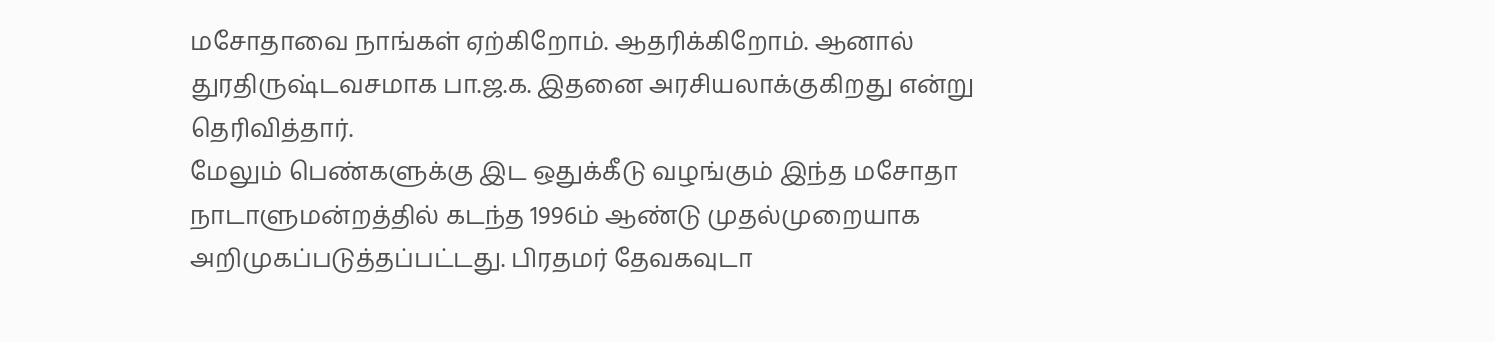மசோதாவை நாங்கள் ஏற்கிறோம். ஆதரிக்கிறோம். ஆனால் துரதிருஷ்டவசமாக பா.ஜ.க. இதனை அரசியலாக்குகிறது என்று தெரிவித்தார்.
மேலும் பெண்களுக்கு இட ஒதுக்கீடு வழங்கும் இந்த மசோதா நாடாளுமன்றத்தில் கடந்த 1996ம் ஆண்டு முதல்முறையாக அறிமுகப்படுத்தப்பட்டது. பிரதமர் தேவகவுடா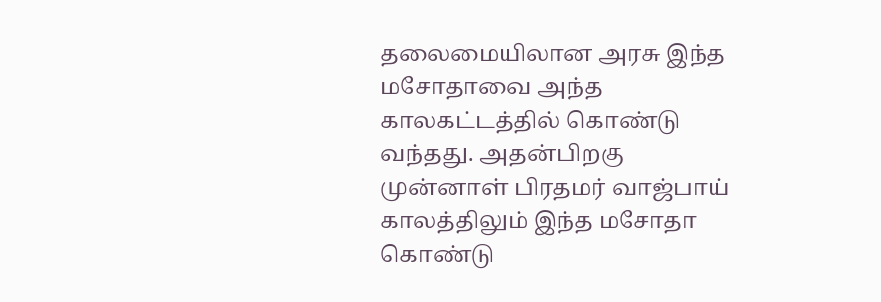தலைமையிலான அரசு இந்த மசோதாவை அந்த காலகட்டத்தில் கொண்டு வந்தது. அதன்பிறகு முன்னாள் பிரதமர் வாஜ்பாய் காலத்திலும் இந்த மசோதா கொண்டு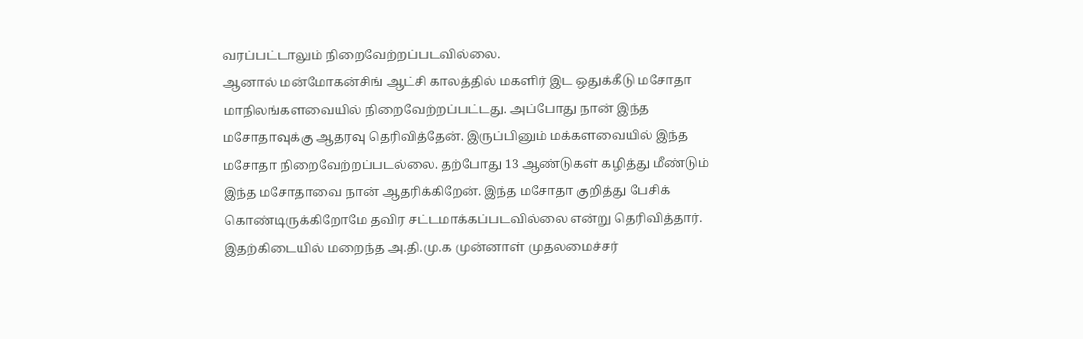வரப்பட்டாலும் நிறைவேற்றப்படவில்லை.
ஆனால் மன்மோகன்சிங் ஆட்சி காலத்தில் மகளிர் இட ஒதுக்கீடு மசோதா மாநிலங்களவையில் நிறைவேற்றப்பட்டது. அப்போது நான் இந்த மசோதாவுக்கு ஆதரவு தெரிவித்தேன். இருப்பினும் மக்களவையில் இந்த மசோதா நிறைவேற்றப்படல்லை. தற்போது 13 ஆண்டுகள் கழித்து மீண்டும் இந்த மசோதாவை நான் ஆதரிக்கிறேன். இந்த மசோதா குறித்து பேசிக் கொண்டிருக்கிறோமே தவிர சட்டமாக்கப்படவில்லை என்று தெரிவித்தார்.
இதற்கிடையில் மறைந்த அ.தி.மு.க முன்னாள் முதலமைச்சர்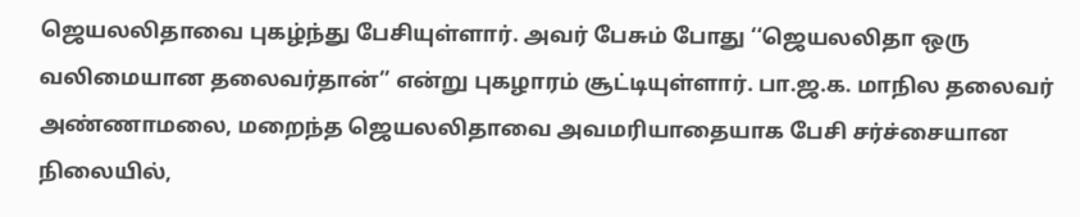ஜெயலலிதாவை புகழ்ந்து பேசியுள்ளார். அவர் பேசும் போது ‘‘ஜெயலலிதா ஒரு வலிமையான தலைவர்தான்’’ என்று புகழாரம் சூட்டியுள்ளார். பா.ஜ.க. மாநில தலைவர் அண்ணாமலை, மறைந்த ஜெயலலிதாவை அவமரியாதையாக பேசி சர்ச்சையான நிலையில்,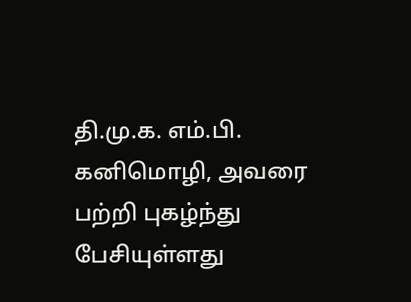தி.மு.க. எம்.பி. கனிமொழி, அவரை பற்றி புகழ்ந்து பேசியுள்ளது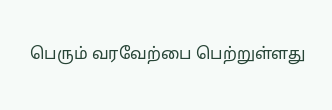பெரும் வரவேற்பை பெற்றுள்ளது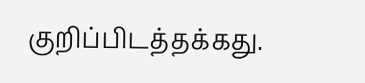குறிப்பிடத்தக்கது.